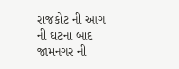રાજકોટ ની આગ ની ઘટના બાદ જામનગર ની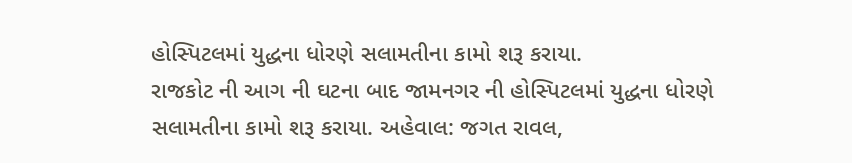હોસ્પિટલમાં યુદ્ધના ધોરણે સલામતીના કામો શરૂ કરાયા.
રાજકોટ ની આગ ની ઘટના બાદ જામનગર ની હોસ્પિટલમાં યુદ્ધના ધોરણે સલામતીના કામો શરૂ કરાયા. અહેવાલ: જગત રાવલ,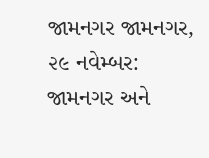જામનગર જામનગર, ૨૯ નવેમ્બર: જામનગર અને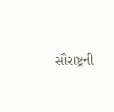સૌરાષ્ટ્રની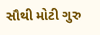સૌથી મોટી ગુરુ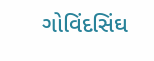ગોવિંદસિંઘ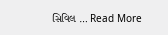સિવિલ … Read More